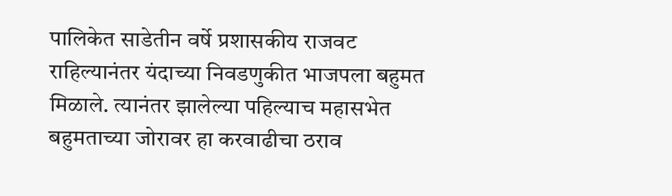पालिकेत साडेतीन वर्षे प्रशासकीय राजवट राहिल्यानंतर यंदाच्या निवडणुकीत भाजपला बहुमत मिळाले. त्यानंतर झालेल्या पहिल्याच महासभेत बहुमताच्या जोरावर हा करवाढीचा ठराव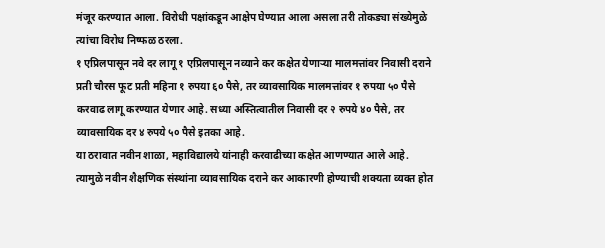मंजूर करण्यात आला. विरोधी पक्षांकडून आक्षेप घेण्यात आला असला तरी तोकड्या संख्येमुळे त्यांचा विरोध निष्फळ ठरला.
१ एप्रिलपासून नवे दर लागू १ एप्रिलपासून नव्याने कर कक्षेत येणाऱ्या मालमत्तांवर निवासी दराने प्रती चौरस फूट प्रती महिना १ रुपया ६० पैसे, तर व्यावसायिक मालमत्तांवर १ रुपया ५० पैसे करवाढ लागू करण्यात येणार आहे. सध्या अस्तित्वातील निवासी दर २ रुपये ४० पैसे, तर व्यावसायिक दर ४ रुपये ५० पैसे इतका आहे.
या ठरावात नवीन शाळा, महाविद्यालये यांनाही करवाढीच्या कक्षेत आणण्यात आले आहे. त्यामुळे नवीन शैक्षणिक संस्थांना व्यावसायिक दराने कर आकारणी होण्याची शक्यता व्यक्त होत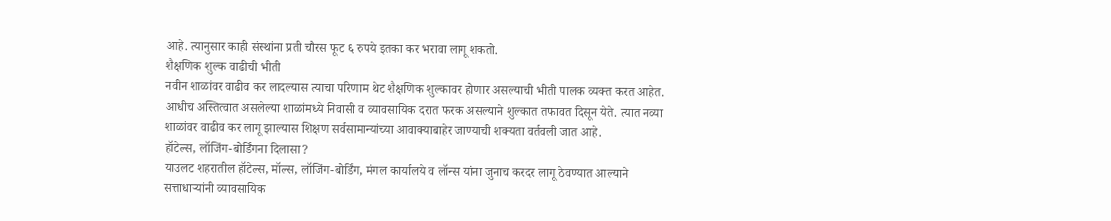आहे. त्यानुसार काही संस्थांना प्रती चौरस फूट ६ रुपये इतका कर भरावा लागू शकतो.
शैक्षणिक शुल्क वाढीची भीती
नवीन शाळांवर वाढीव कर लादल्यास त्याचा परिणाम थेट शैक्षणिक शुल्कावर होणार असल्याची भीती पालक व्यक्त करत आहेत. आधीच अस्तित्वात असलेल्या शाळांमध्ये निवासी व व्यावसायिक दरात फरक असल्याने शुल्कात तफावत दिसून येते. त्यात नव्या शाळांवर वाढीव कर लागू झाल्यास शिक्षण सर्वसामान्यांच्या आवाक्याबाहेर जाण्याची शक्यता वर्तवली जात आहे.
हॉटेल्स, लॉजिंग-बोर्डिंगना दिलासा?
याउलट शहरातील हॉटेल्स, मॉल्स, लॉजिंग-बोर्डिंग, मंगल कार्यालये व लॉन्स यांना जुनाच करदर लागू ठेवण्यात आल्याने सत्ताधाऱ्यांनी व्यावसायिक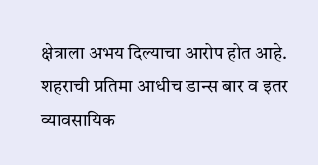क्षेत्राला अभय दिल्याचा आरोप होत आहे. शहराची प्रतिमा आधीच डान्स बार व इतर व्यावसायिक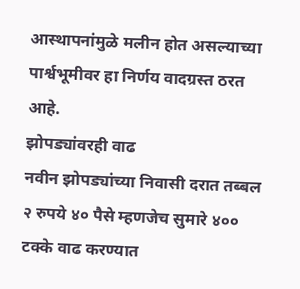आस्थापनांमुळे मलीन होत असल्याच्या पार्श्वभूमीवर हा निर्णय वादग्रस्त ठरत आहे.
झोपड्यांवरही वाढ
नवीन झोपड्यांच्या निवासी दरात तब्बल २ रुपये ४० पैसे म्हणजेच सुमारे ४०० टक्के वाढ करण्यात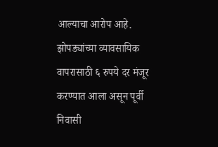आल्याचा आरोप आहे. झोपड्यांच्या व्यावसायिक वापरासाठी ६ रुपये दर मंजूर करण्यात आला असून पूर्वी निवासी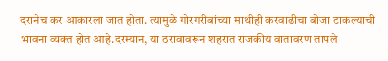दरानेच कर आकारला जात होता. त्यामुळे गोरगरीबांच्या माथीही करवाढीचा बोजा टाकल्याची भावना व्यक्त होत आहे.दरम्यान, या ठरावावरून शहरात राजकीय वातावरण तापले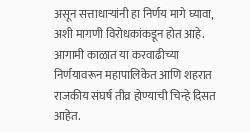असून सत्ताधाऱ्यांनी हा निर्णय मागे घ्यावा, अशी मागणी विरोधकांकडून होत आहे. आगामी काळात या करवाढीच्या निर्णयावरून महापालिकेत आणि शहरात राजकीय संघर्ष तीव्र होण्याची चिन्हे दिसत आहेत.